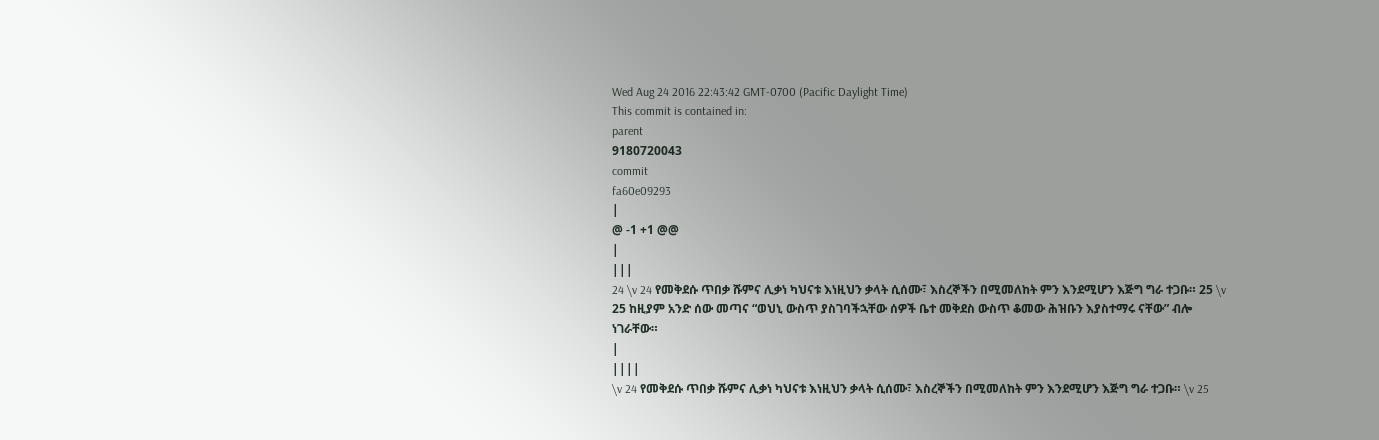Wed Aug 24 2016 22:43:42 GMT-0700 (Pacific Daylight Time)
This commit is contained in:
parent
9180720043
commit
fa60e09293
|
@ -1 +1 @@
|
|||
24 \v 24 የመቅደሱ ጥበቃ ሹምና ሊቃነ ካህናቱ እነዚህን ቃላት ሲሰሙ፣ እስረኞችን በሚመለከት ምን እንደሚሆን እጅግ ግራ ተጋቡ። 25 \v 25 ከዚያም አንድ ሰው መጣና “ወህኒ ውስጥ ያስገባችኋቸው ሰዎች ቤተ መቅደስ ውስጥ ቆመው ሕዝቡን እያስተማሩ ናቸው” ብሎ ነገራቸው።
|
||||
\v 24 የመቅደሱ ጥበቃ ሹምና ሊቃነ ካህናቱ እነዚህን ቃላት ሲሰሙ፣ እስረኞችን በሚመለከት ምን እንደሚሆን እጅግ ግራ ተጋቡ። \v 25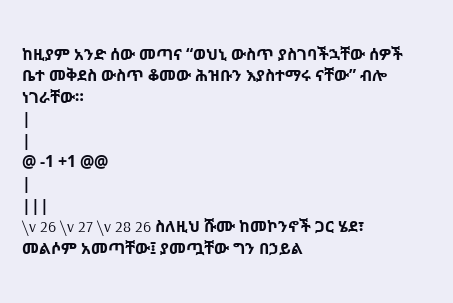ከዚያም አንድ ሰው መጣና “ወህኒ ውስጥ ያስገባችኋቸው ሰዎች ቤተ መቅደስ ውስጥ ቆመው ሕዝቡን እያስተማሩ ናቸው” ብሎ ነገራቸው።
|
|
@ -1 +1 @@
|
|||
\v 26 \v 27 \v 28 26 ስለዚህ ሹሙ ከመኮንኖች ጋር ሄደ፣ መልሶም አመጣቸው፤ ያመጧቸው ግን በኃይል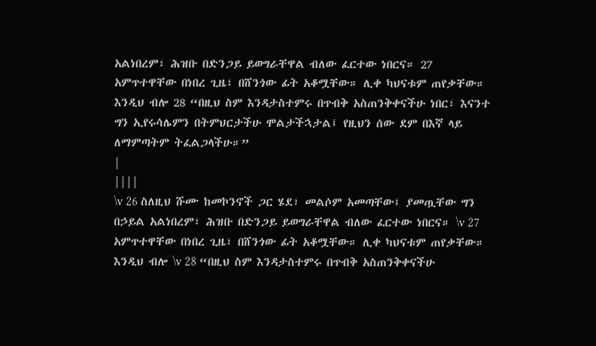አልነበረም፣ ሕዝቡ በድንጋይ ይወግራቸዋል ብለው ፈርተው ነበርና። 27 አምጥተዋቸው በነበረ ጊዜ፣ በሸንጎው ፊት አቆሟቸው። ሊቀ ካህናቱም ጠየቃቸው። እንዲህ ብሎ 28 “በዚህ ስም እንዳታስተምሩ በጥብቅ አስጠንቅቀናችሁ ነበር፣ እናንተ ግን ኢየሩሳሌምን በትምህርታችሁ ሞልታችኋታል፤ የዚህን ሰው ደም በእኛ ላይ ለማምጣትም ትፈልጋላችሁ።”
|
||||
\v 26 ስለዚህ ሹሙ ከመኮንኖች ጋር ሄደ፣ መልሶም አመጣቸው፤ ያመጧቸው ግን በኃይል አልነበረም፣ ሕዝቡ በድንጋይ ይወግራቸዋል ብለው ፈርተው ነበርና። \v 27 አምጥተዋቸው በነበረ ጊዜ፣ በሸንጎው ፊት አቆሟቸው። ሊቀ ካህናቱም ጠየቃቸው። እንዲህ ብሎ \v 28 “በዚህ ስም እንዳታስተምሩ በጥብቅ አስጠንቅቀናችሁ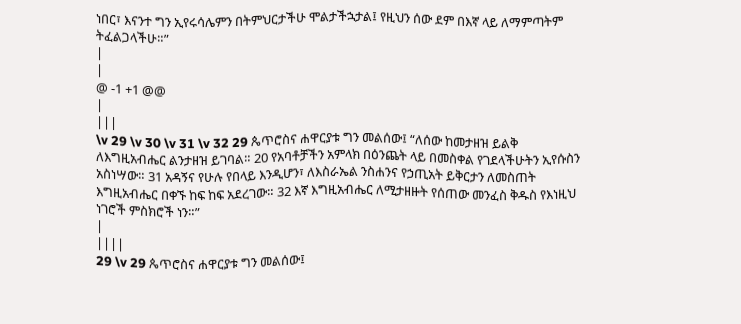ነበር፣ እናንተ ግን ኢየሩሳሌምን በትምህርታችሁ ሞልታችኋታል፤ የዚህን ሰው ደም በእኛ ላይ ለማምጣትም ትፈልጋላችሁ።”
|
|
@ -1 +1 @@
|
|||
\v 29 \v 30 \v 31 \v 32 29 ጴጥሮስና ሐዋርያቱ ግን መልሰው፤ “ለሰው ከመታዘዝ ይልቅ ለእግዚአብሔር ልንታዘዝ ይገባል። 20 የአባቶቻችን አምላክ በዕንጨት ላይ በመስቀል የገደላችሁትን ኢየሱስን አስነሣው። 31 አዳኝና የሁሉ የበላይ እንዲሆን፣ ለእስራኤል ንስሐንና የኃጢአት ይቅርታን ለመስጠት እግዚአብሔር በቀኙ ከፍ ከፍ አደረገው። 32 እኛ እግዚአብሔር ለሚታዘዙት የሰጠው መንፈስ ቅዱስ የእነዚህ ነገሮች ምስክሮች ነን።”
|
||||
29 \v 29 ጴጥሮስና ሐዋርያቱ ግን መልሰው፤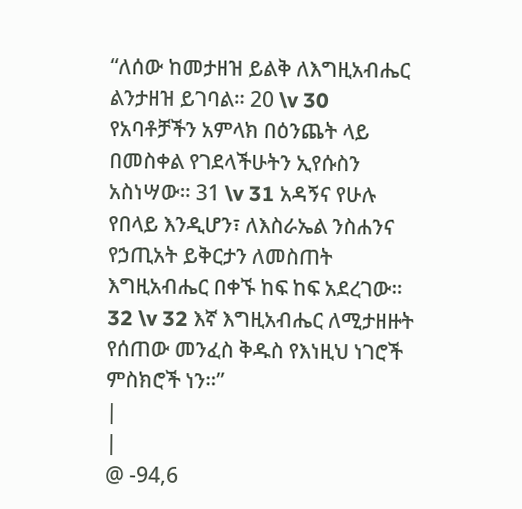“ለሰው ከመታዘዝ ይልቅ ለእግዚአብሔር ልንታዘዝ ይገባል። 20 \v 30 የአባቶቻችን አምላክ በዕንጨት ላይ በመስቀል የገደላችሁትን ኢየሱስን አስነሣው። 31 \v 31 አዳኝና የሁሉ የበላይ እንዲሆን፣ ለእስራኤል ንስሐንና የኃጢአት ይቅርታን ለመስጠት እግዚአብሔር በቀኙ ከፍ ከፍ አደረገው። 32 \v 32 እኛ እግዚአብሔር ለሚታዘዙት የሰጠው መንፈስ ቅዱስ የእነዚህ ነገሮች ምስክሮች ነን።”
|
|
@ -94,6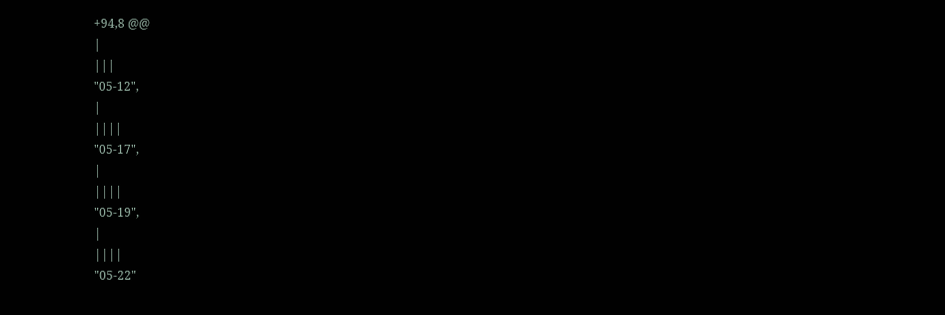+94,8 @@
|
|||
"05-12",
|
||||
"05-17",
|
||||
"05-19",
|
||||
"05-22"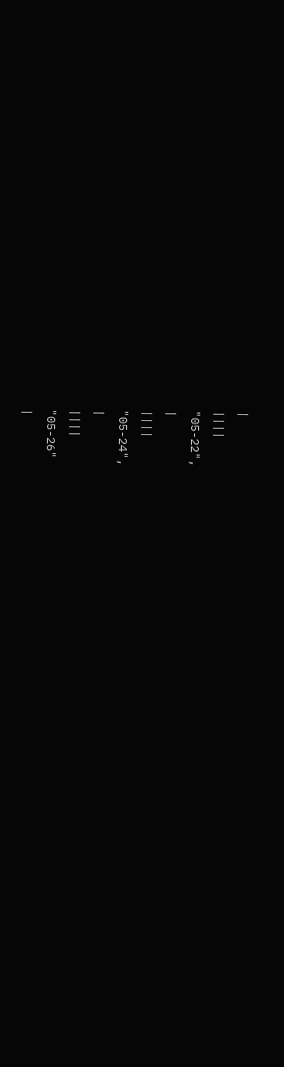|
||||
"05-22",
|
||||
"05-24",
|
||||
"05-26"
|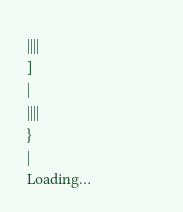||||
]
|
||||
}
|
Loading…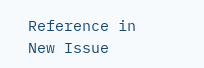Reference in New Issue